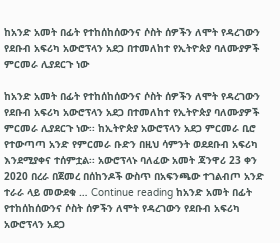ከአንድ አመት በፊት የተከሰከሰውንና ሶስት ሰዎችን ለሞት የዳረገውን የደቡብ አፍሪካ አውሮፕላን አደጋ በተመለከተ የኢትዮጵያ ባለሙያዎች ምርመራ ሊያደርጉ ነው

ከአንድ አመት በፊት የተከሰከሰውንና ሶስት ሰዎችን ለሞት የዳረገውን የደቡብ አፍሪካ አውሮፕላን አደጋ በተመለከተ የኢትዮጵያ ባለሙያዎች ምርመራ ሊያደርጉ ነው፡፡ ከኢትዮጵያ አውሮፕላን አደጋ ምርመራ ቢሮ የተውጣጣ አንድ የምርመራ ቡድን በዚህ ሳምንት ወደደቡብ አፍሪካ እንደሚያቀና ተሰምቷል፡፡ አውሮፕላኑ ባለፈው አመት ጃንዋሪ 23 ቀን 2020 በረራ በጀመረ በሰከንዶች ውስጥ በአፍንጫው ተገልብጦ አንድ ተራራ ላይ መውደቁ … Continue reading ከአንድ አመት በፊት የተከሰከሰውንና ሶስት ሰዎችን ለሞት የዳረገውን የደቡብ አፍሪካ አውሮፕላን አደጋ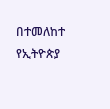በተመለከተ የኢትዮጵያ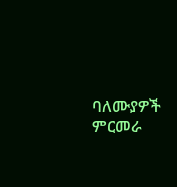ባለሙያዎች ምርመራ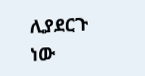ሊያደርጉ ነው